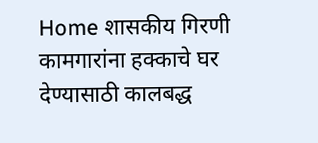Home शासकीय गिरणी कामगारांना हक्काचे घर देण्यासाठी कालबद्ध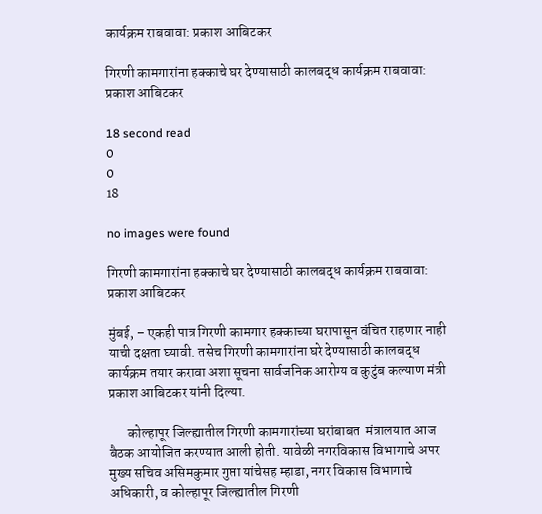कार्यक्रम राबवावा: प्रकाश आबिटकर

गिरणी कामगारांना हक्काचे घर देण्यासाठी कालबद्ध कार्यक्रम राबवावा: प्रकाश आबिटकर

18 second read
0
0
18

no images were found

गिरणी कामगारांना हक्काचे घर देण्यासाठी कालबद्ध कार्यक्रम राबवावा: प्रकाश आबिटकर

मुंबई, – एकही पात्र गिरणी कामगार हक्काच्या घरापासून वंचित राहणार नाही याची दक्षता घ्यावी. तसेच गिरणी कामगारांना घरे देण्यासाठी कालबद्ध कार्यक्रम तयार करावा अशा सूचना सार्वजनिक आरोग्य व कुटुंब कल्याण मंत्री प्रकाश आबिटकर यांनी दिल्या.

       कोल्हापूर जिल्ह्यातील गिरणी कामगारांच्या घरांबाबत  मंत्रालयात आज बैठक आयोजित करण्यात आली होती. यावेळी नगरविकास विभागाचे अपर मुख्य सचिव असिमकुमार गुप्ता यांचेसह म्हाडा, नगर विकास विभागाचे अधिकारी, व कोल्हापूर जिल्ह्यातील गिरणी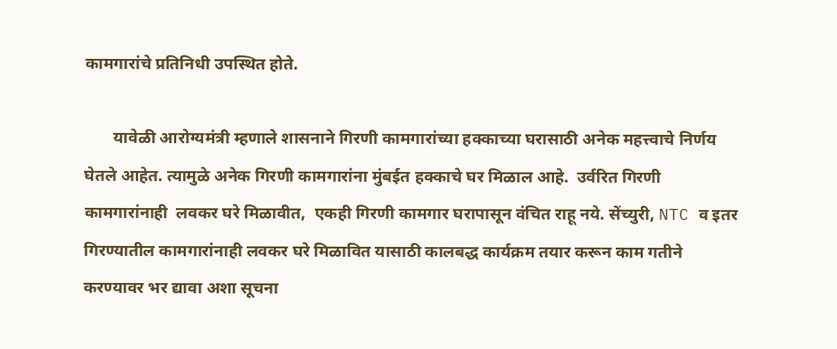कामगारांचे प्रतिनिधी उपस्थित होते.

       यावेळी आरोग्यमंत्री म्हणाले शासनाने गिरणी कामगारांच्या हक्काच्या घरासाठी अनेक महत्त्वाचे निर्णय घेतले आहेत. त्यामुळे अनेक गिरणी कामगारांना मुंबईत हक्काचे घर मिळाल आहे.  उर्वरित गिरणी कामगारांनाही  लवकर घरे मिळावीत,  एकही गिरणी कामगार घरापासून वंचित राहू नये. सेंच्युरी, NTC व इतर गिरण्यातील कामगारांनाही लवकर घरे मिळावित यासाठी कालबद्ध कार्यक्रम तयार करून काम गतीने करण्यावर भर द्यावा अशा सूचना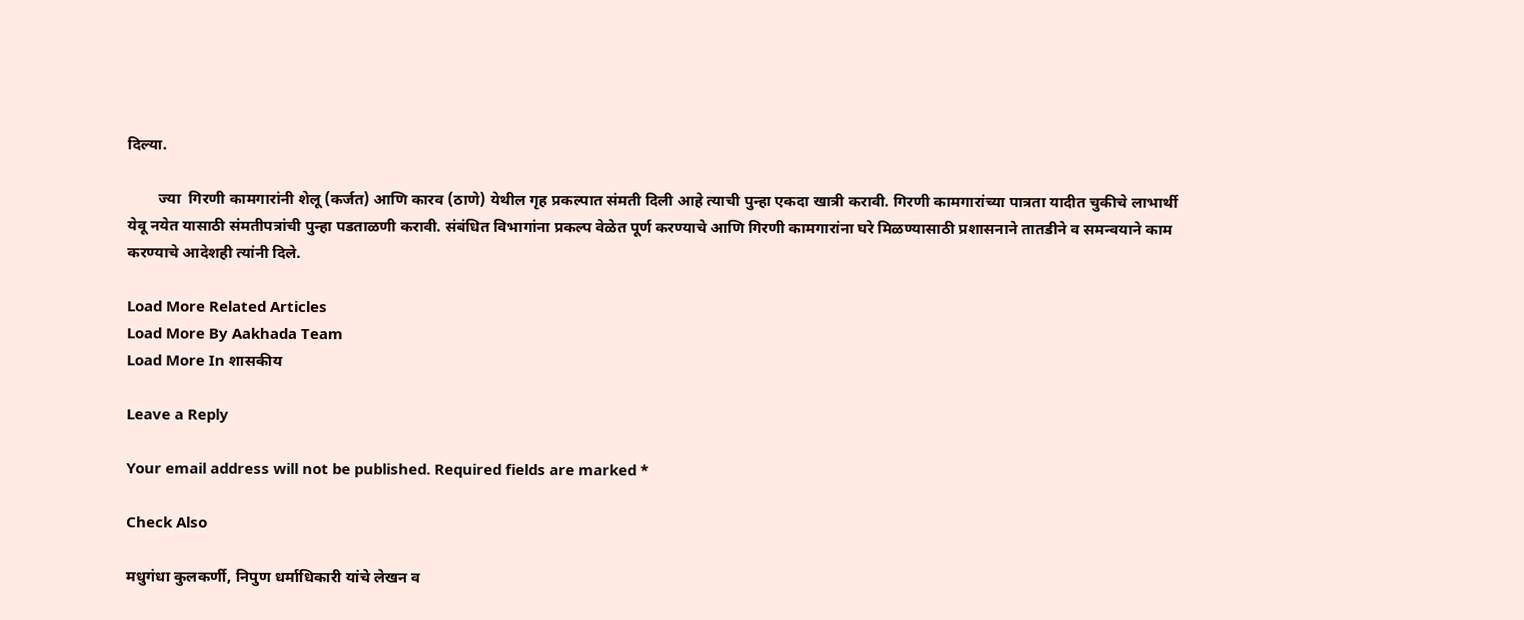दिल्या.

        ज्या  गिरणी कामगारांनी शेलू (कर्जत) आणि कारव (ठाणे) येथील गृह प्रकल्पात संमती दिली आहे त्याची पुन्हा एकदा खात्री करावी. गिरणी कामगारांच्या पात्रता यादीत चुकीचे लाभार्थी येवू नयेत यासाठी संमतीपत्रांची पुन्हा पडताळणी करावी. संबंधित विभागांना प्रकल्प वेळेत पूर्ण करण्याचे आणि गिरणी कामगारांना घरे मिळण्यासाठी प्रशासनाने तातडीने व समन्वयाने काम करण्याचे आदेशही त्यांनी दिले.

Load More Related Articles
Load More By Aakhada Team
Load More In शासकीय

Leave a Reply

Your email address will not be published. Required fields are marked *

Check Also

मधुगंधा कुलकर्णी, निपुण धर्माधिकारी यांचे लेखन व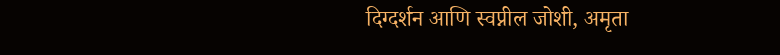दिग्दर्शन आणि स्वप्नील जोशी, अमृता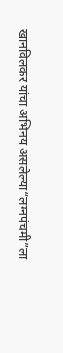खानविलकर यांचा अभिनय असलेल्या“लग्नपंचमी”ला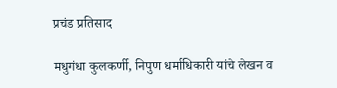प्रचंड प्रतिसाद

मधुगंधा कुलकर्णी, निपुण धर्माधिकारी यांचे लेखन व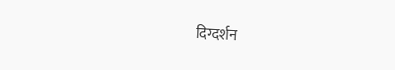दिग्दर्शन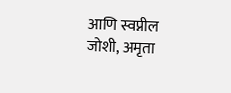आणि स्वप्नील जोशी, अमृता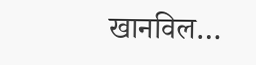खानविल…